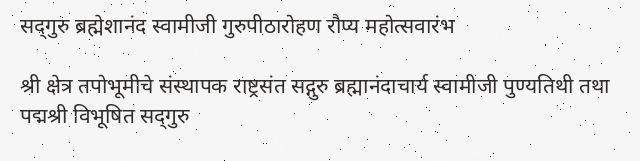सद्‌गुरु ब्रह्मेशानंद स्वामीजी गुरुपीठारोहण रौप्य महोत्सवारंभ

श्री क्षेत्र तपोभूमीचे संस्थापक राष्ट्रसंत सद्गुरु ब्रह्मानंदाचार्य स्वामीजी पुण्यतिथी तथा पद्मश्री विभूषित सद्‌गुरु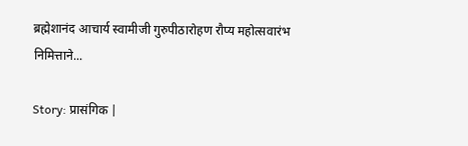ब्रह्मेशानंद आचार्य स्वामीजी गुरुपीठारोहण रौप्य महोत्सवारंभ निमित्ताने...

Story: प्रासंगिक |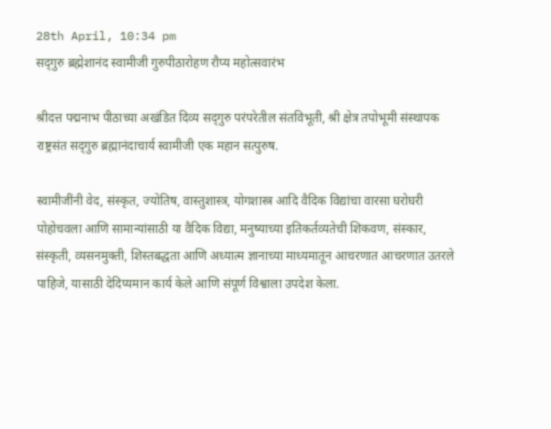28th April, 10:34 pm
सद्‌गुरु ब्रह्मेशानंद स्वामीजी गुरुपीठारोहण रौप्य महोत्सवारंभ

श्रीदत्त पद्मनाभ पीठाच्या अखंडित दिव्य सद्‌गुरु परंपरेतील संतविभूती, श्री क्षेत्र तपोभूमी संस्थापक राष्ट्रसंत सद्‌गुरु ब्रह्मानंदाचार्य स्वामीजी एक महान सत्पुरुष.

स्वामीजींनी वेद, संस्कृत, ज्योतिष, वास्तुशास्त्र, योगशास्त्र आदि वैदिक विद्यांचा वारसा घरोघरी पोहोचवला आणि सामान्यांसाठी या वैदिक विद्या, मनुष्याच्या इतिकर्तव्यतेची शिकवण, संस्कार, संस्कृती, व्यसनमुक्ती, शिस्तबद्धता आणि अध्यात्म ज्ञानाच्या माध्यमातून आचरणात आचरणात उतरले पाहिजे, यासाठी देदिप्यमान कार्य केले आणि संपूर्ण विश्वाला उपदेश केला.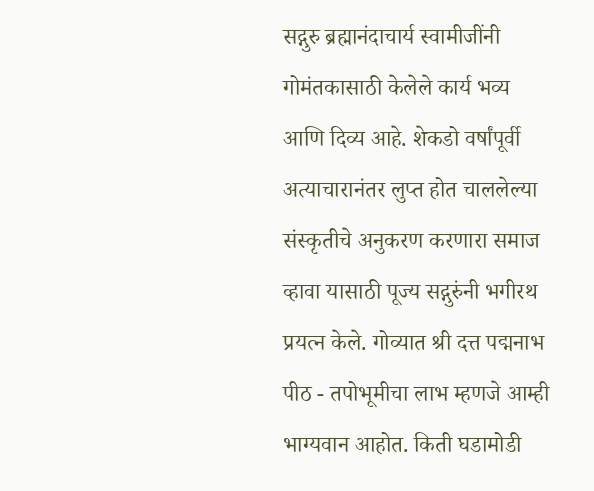सद्गुरु ब्रह्मानंदाचार्य स्वामीजींनी गोमंतकासाठी केलेले कार्य भव्य आणि दिव्य आहे. शेकडो वर्षांपूर्वी अत्याचारानंतर लुप्त होत चाललेल्या संस्कृतीचे अनुकरण करणारा समाज व्हावा यासाठी पूज्य सद्गुरुंनी भगीरथ प्रयत्न केले. गोव्यात श्री दत्त पद्मनाभ पीठ - तपोभूमीचा लाभ म्हणजे आम्ही भाग्यवान आहोत. किती घडामोडी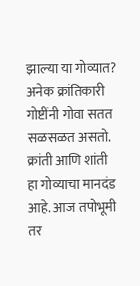झाल्या या गोव्यात? अनेक क्रांतिकारी गोष्टींनी गोवा सतत सळसळत असतो. क्रांती आणि शांती हा गोव्याचा मानदंड आहे. आज तपोभूमी तर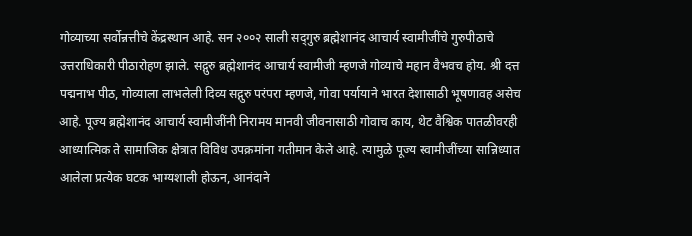गोव्याच्या सर्वोन्नत्तीचे केंद्रस्थान आहे. सन २००२ साली सद्‌गुरु ब्रह्मेशानंद आचार्य स्वामीजींचे गुरुपीठाचे उत्तराधिकारी पीठारोहण झाले. सद्गुरु ब्रह्मेशानंद आचार्य स्वामीजी म्हणजे गोव्याचे महान वैभवच होय. श्री दत्त पद्मनाभ पीठ, गोव्याला लाभलेली दिव्य सद्गुरु परंपरा म्हणजे, गोवा पर्यायाने भारत देशासाठी भूषणावह असेच आहे. पूज्य ब्रह्मेशानंद आचार्य स्वामीजींनी निरामय मानवी जीवनासाठी गोवाच काय, थेट वैश्विक पातळीवरही आध्यात्मिक ते सामाजिक क्षेत्रात विविध उपक्रमांना गतीमान केले आहे. त्यामुळे पूज्य स्वामीजींच्या सान्निध्यात आलेला प्रत्येक घटक भाग्यशाली होऊन, आनंदाने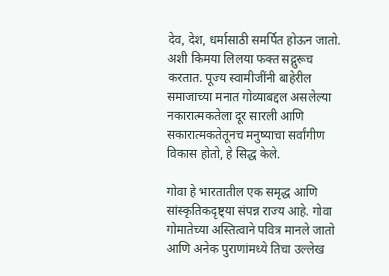देव, देश, धर्मासाठी समर्पित होऊन जातो. अशी किमया लिलया फक्त सद्गुरूच करतात. पूज्य स्वामीजींनी बाहेरील समाजाच्या मनात गोव्याबद्दल असलेल्या नकारात्मकतेला दूर सारली आणि सकारात्मकतेतूनच मनुष्याचा सर्वांगीण विकास होतो, हे सिद्ध केले.

गोवा हे भारतातील एक समृद्ध आणि सांस्कृतिकदृष्ट्या संपन्न राज्य आहे. गोवा गोमातेच्या अस्तित्वाने पवित्र मानले जातो आणि अनेक पुराणांमध्ये तिचा उल्लेख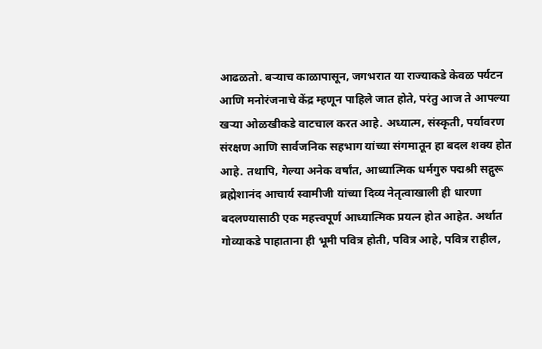आढळतो. बऱ्याच काळापासून, जगभरात या राज्याकडे केवळ पर्यटन आणि मनोरंजनाचे केंद्र म्हणून पाहिले जात होते, परंतु आज ते आपल्या खऱ्या ओळखीकडे वाटचाल करत आहे. अध्यात्म, संस्कृती, पर्यावरण संरक्षण आणि सार्वजनिक सहभाग यांच्या संगमातून हा बदल शक्य होत आहे. तथापि, गेल्या अनेक वर्षांत, आध्यात्मिक धर्मगुरु पद्मश्री सद्गुरू ब्रह्मेशानंद आचार्य स्वामीजी यांच्या दिव्य नेतृत्वाखाली ही धारणा बदलण्यासाठी एक महत्त्वपूर्ण आध्यात्मिक प्रयत्न होत आहेत. अर्थात गोव्याकडे पाहाताना ही भूमी पवित्र होती, पवित्र आहे, पवित्र राहील,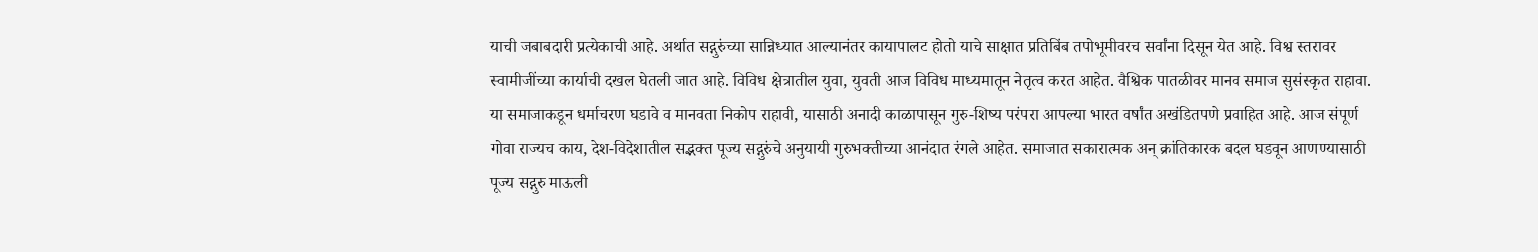याची जबाबदारी प्रत्येकाची आहे. अर्थात सद्गुरुंच्या सान्निध्यात आल्यानंतर कायापालट होतो याचे साक्षात प्रतिबिंब तपोभूमीवरच सर्वांना दिसून येत आहे. विश्व स्तरावर स्वामीजींच्या कार्याची दखल घेतली जात आहे. विविध क्षेत्रातील युवा, युवती आज विविध माध्यमातून नेतृत्व करत आहेत. वैश्विक पातळीवर मानव समाज सुसंस्कृत राहावा. या समाजाकडून धर्माचरण घडावे व मानवता निकोप राहावी, यासाठी अनादी काळापासून गुरु-शिष्य परंपरा आपल्या भारत वर्षांत अखंडितपणे प्रवाहित आहे. आज संपूर्ण गोवा राज्यच काय, देश-विदेशातील सद्भक्त पूज्य सद्गुरुंचे अनुयायी गुरुभक्तीच्या आनंदात रंगले आहेत. समाजात सकारात्मक अन् क्रांतिकारक बदल घडवून आणण्यासाठी पूज्य सद्गुरु माऊली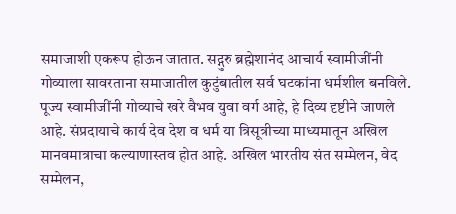समाजाशी एकरूप होऊन जातात. सद्गुरु ब्रह्मेशानंद आचार्य स्वामीजींनी गोव्याला सावरताना समाजातील कुटुंबातील सर्व घटकांना धर्मशील बनविले. पूज्य स्वामीजींनी गोव्याचे खरे वैभव युवा वर्ग आहे, हे दिव्य दृष्टीने जाणले आहे. संप्रदायाचे कार्य देव देश व धर्म या त्रिसूत्रीच्या माध्यमातून अखिल मानवमात्राचा कल्याणास्तव होत आहे. अखिल भारतीय संत सम्मेलन, वेद सम्मेलन,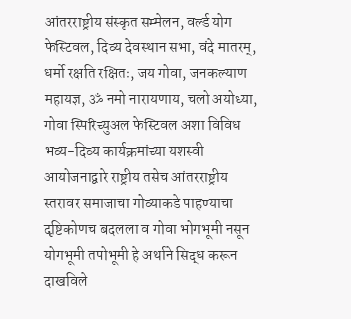आंतरराष्ट्रीय संस्कृत सम्मेलन, वर्ल्ड योग फेस्टिवल, दिव्य देवस्थान सभा, वंदे मातरम्, धर्मो रक्षति रक्षितः, जय गोवा, जनकल्याण महायज्ञ, ॐ नमो नारायणाय, चलो अयोध्या, गोवा स्पिरिच्युअल फेस्टिवल अशा विविध भव्य-दिव्य कार्यक्रमांच्या यशस्वी आयोजनाद्वारे राष्ट्रीय तसेच आंतरराष्ट्रीय स्तरावर समाजाचा गोव्याकडे पाहण्याचा दृष्टिकोणच बदलला व गोवा भोगभूमी नसून योगभूमी तपोभूमी हे अर्थाने सिद्ध करून दाखविले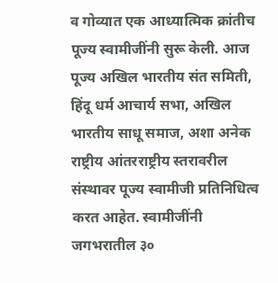व गोव्यात एक आध्यात्मिक क्रांतीच पूज्य स्वामीजींनी सुरू केली. आज पूज्य अखिल भारतीय संत समिती, हिंदू धर्म आचार्य सभा, अखिल भारतीय साधू समाज, अशा अनेक राष्ट्रीय आंतरराष्ट्रीय स्तरावरील संस्थावर पूज्य स्वामीजी प्रतिनिधित्व करत आहेत. स्वामीजींनी जगभरातील ३०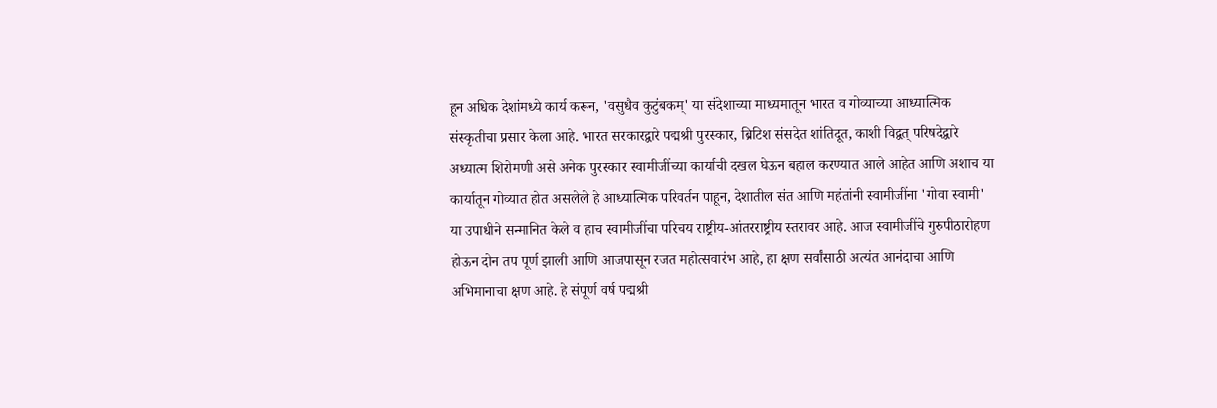हून अधिक देशांमध्ये कार्य करून, 'वसुधैव कुटुंबकम्' या संदेशाच्या माध्यमातून भारत व गोव्याच्या आध्यात्मिक संस्कृतीचा प्रसार केला आहे. भारत सरकारद्वारे पद्मश्री पुरस्कार, ब्रिटिश संसदेत शांतिदूत, काशी विद्वत् परिषदेद्वारे अध्यात्म शिरोमणी असे अनेक पुरस्कार स्वामीजींच्या कार्याची दखल घेऊन बहाल करण्यात आले आहेत आणि अशाच या कार्यातून गोव्यात होत असलेले हे आध्यात्मिक परिवर्तन पाहून, देशातील संत आणि महंतांनी स्वामीजींना 'गोवा स्वामी' या उपाधीने सन्मानित केले व हाच स्वामीजींचा परिचय राष्ट्रीय-आंतरराष्ट्रीय स्तरावर आहे. आज स्वामीजींचे गुरुपीठारोहण होऊन दोन तप पूर्ण झाली आणि आजपासून रजत महोत्सवारंभ आहे, हा क्षण सर्वांसाठी अत्यंत आनंदाचा आणि अभिमानाचा क्षण आहे. हे संपूर्ण वर्ष पद्मश्री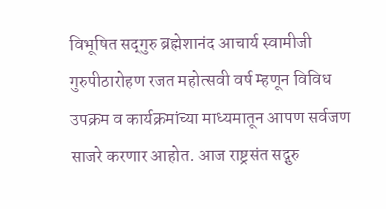विभूषित सद्‌गुरु ब्रह्मेशानंद आचार्य स्वामीजी गुरुपीठारोहण रजत महोत्सवी वर्ष म्हणून विविध उपक्रम व कार्यक्रमांच्या माध्यमातून आपण सर्वजण साजरे करणार आहोत. आज राष्ट्रसंत सद्गुरु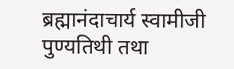ब्रह्मानंदाचार्य स्वामीजी पुण्यतिथी तथा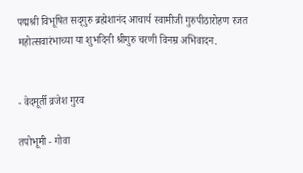पद्मश्री विभूषित सद्‌गुरु ब्रह्मेशानंद आचार्य स्वामीजी गुरुपीठारोहण रजत महोत्सवारंभाच्या या शुभदिनी श्रीगुरु चरणी विनम्र अभिवादन.


- वेदमूर्ती व्रजेश गुरव

तपोभूमी - गोवा